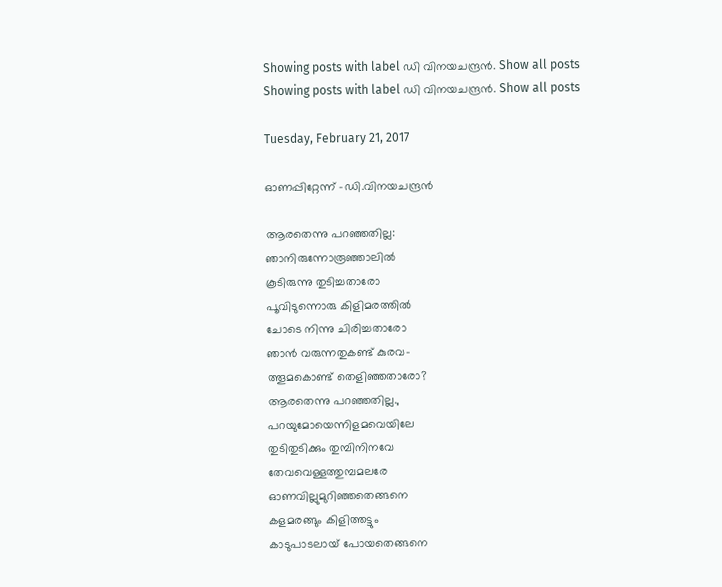Showing posts with label ഡി വിനയചന്ദ്രന്‍. Show all posts
Showing posts with label ഡി വിനയചന്ദ്രന്‍. Show all posts

Tuesday, February 21, 2017

ഓണപ്പിറ്റേന്ന് -ഡി.വിനയചന്ദ്രന്‍

ആരതെന്നു പറഞ്ഞതില്ല:
ഞാനിരുന്നോരൂഞ്ഞാലില്‍
കൂടിരുന്നു തുടിച്ചതാരോ
പൂവിടുന്നൊരു കിളിമരത്തില്‍
ചോടെ നിന്നു ചിരിച്ചതാരോ
ഞാന്‍ വരുന്നതുകണ്ട് കുരവ-
ത്തൂമകൊണ്ട് തെളിഞ്ഞതാരോ?
ആരതെന്നു പറഞ്ഞതില്ല.,
പറയുമോയെന്നിളമവെയിലേ
തുടിതുടിക്കും തുമ്പിനിനവേ
തേവവെള്ളത്തുമ്പമലരേ
ഓണവില്ലുമുറിഞ്ഞതെങ്ങനെ
കളമരങ്ങും കിളിത്തട്ടും
കാടുപാടലായ് പോയതെങ്ങനെ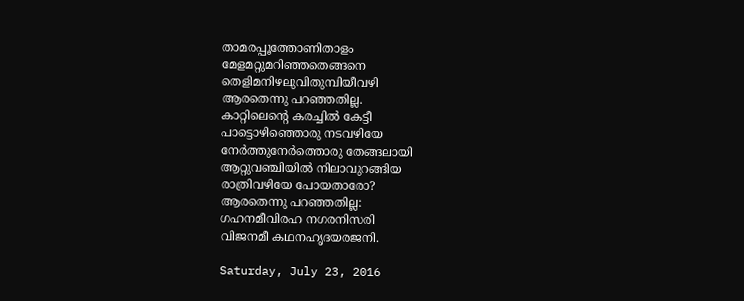താമരപ്പൂത്തോണിതാളം
മേളമറ്റുമറിഞ്ഞതെങ്ങനെ
തെളിമനിഴലുവിതുമ്പിയീവഴി
ആരതെന്നു പറഞ്ഞതില്ല.
കാറ്റിലെന്‍റെ കരച്ചില്‍ കേട്ടീ
പാട്ടൊഴിഞ്ഞൊരു നടവഴിയേ
നേര്‍ത്തുനേര്‍ത്തൊരു തേങ്ങലായി
ആറ്റുവഞ്ചിയില്‍ നിലാവുറങ്ങിയ
രാത്രിവഴിയേ പോയതാരോ?
ആരതെന്നു പറഞ്ഞതില്ല:
ഗഹനമീവിരഹ നഗരനിസരി
വിജനമീ കഥനഹൃദയരജനി.

Saturday, July 23, 2016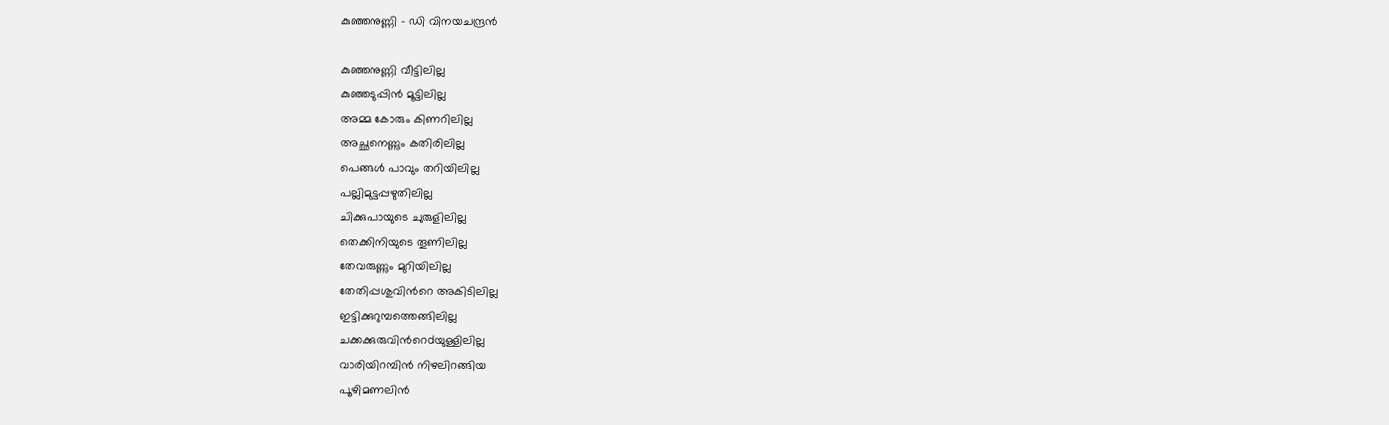കുഞ്ഞനുണ്ണി - ഡി വിനയചന്ദ്രന്‍

കുഞ്ഞനുണ്ണി വീട്ടിലില്ല
കുഞ്ഞടുപ്പിന്‍ മൂട്ടിലില്ല
അമ്മ കോരും കിണറിലില്ല
അച്ഛനെണ്ണും കതിരിലില്ല
പെങ്ങള്‍ പാവും തറിയിലില്ല
പല്ലിമുട്ടപ്പഴുതിലില്ല
ചിക്കുപായുടെ ചുരുളിലില്ല
തെക്കിനിയുടെ തൂണിലില്ല
തേവരുണ്ണും മുറിയിലില്ല
തേതിപ്പശുവിന്‍റെ അകിടിലില്ല
ഇട്ടിക്കുറുമ്പത്തെങ്ങിലില്ല
ചക്കക്കുരുവിന്‍റെdയുള്ളിലില്ല
വാരിയിറമ്പിന്‍ നിഴലിറങ്ങിയ
പൂഴിമണലിന്‍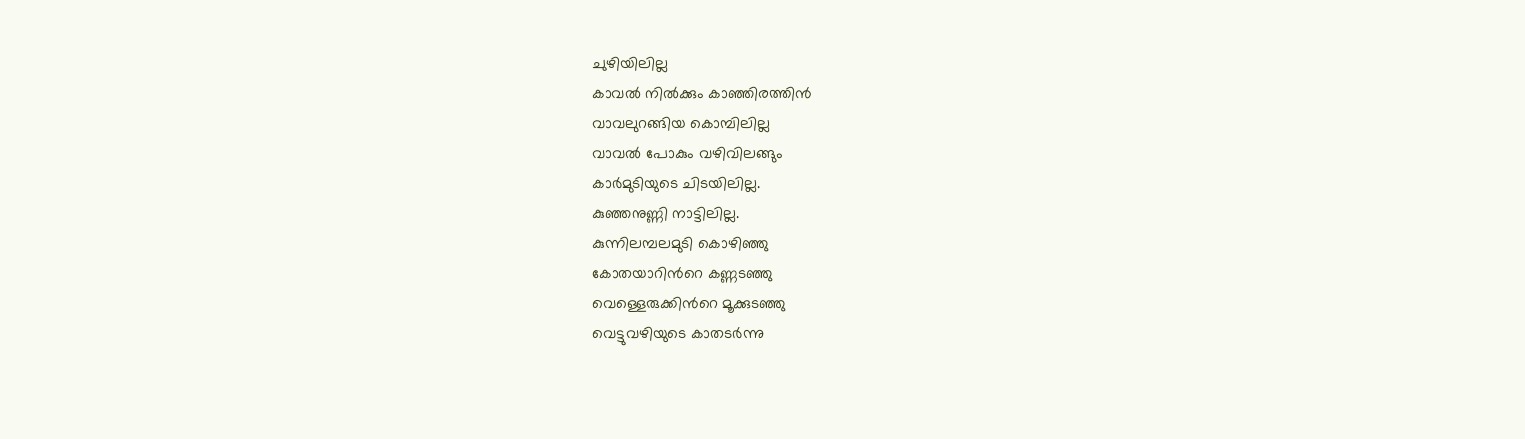ചുഴിയിലില്ല
കാവല്‍ നില്‍ക്കും കാഞ്ഞിരത്തിന്‍
വാവലുറങ്ങിയ കൊമ്പിലില്ല
വാവല്‍ പോകും വഴിവിലങ്ങും
കാര്‍മുടിയുടെ ചിടയിലില്ല.
കുഞ്ഞനുണ്ണി നാട്ടിലില്ല.
കുന്നിലമ്പലമുടി കൊഴിഞ്ഞു
കോതയാറിന്‍റെ കണ്ണടഞ്ഞു
വെള്ളെരുക്കിന്‍റെ മൂക്കുടഞ്ഞു
വെട്ടുവഴിയുടെ കാതടര്‍ന്നു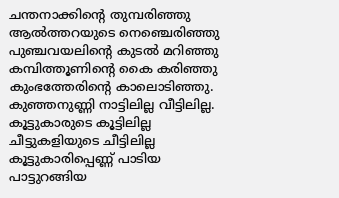ചന്തനാക്കിന്‍റെ തുമ്പരിഞ്ഞു
ആല്‍ത്തറയുടെ നെഞ്ചെരിഞ്ഞു
പുഞ്ചവയലിന്‍റെ കുടല്‍ മറിഞ്ഞു
കമ്പിത്തൂണിന്‍റെ കൈ കരിഞ്ഞു
കുംഭത്തേരിന്‍റെ കാലൊടിഞ്ഞു.
കുഞ്ഞനുണ്ണി നാട്ടിലില്ല വീട്ടിലില്ല.
കൂട്ടുകാരുടെ കൂട്ടിലില്ല
ചീട്ടുകളിയുടെ ചീട്ടിലില്ല
കൂട്ടുകാരിപ്പെണ്ണ് പാടിയ
പാട്ടുറങ്ങിയ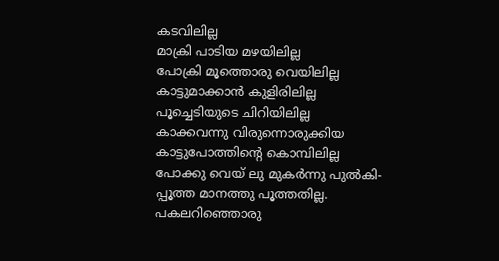കടവിലില്ല
മാക്രി പാടിയ മഴയിലില്ല
പോക്രി മൂത്തൊരു വെയിലില്ല
കാട്ടുമാക്കാന്‍ കുളിരിലില്ല
പൂച്ചെടിയുടെ ചിറിയിലില്ല
കാക്കവന്നു വിരുന്നൊരുക്കിയ
കാട്ടുപോത്തിന്‍റെ കൊമ്പിലില്ല
പോക്കു വെയ് ലു മുകര്‍ന്നു പുല്‍കി-
പ്പൂത്ത മാനത്തു പൂത്തതില്ല.
പകലറിഞ്ഞൊരു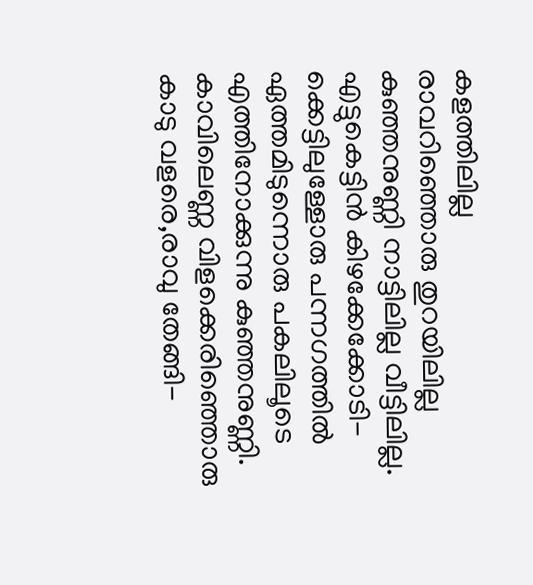കളത്തിലില്ല
രാവറിഞ്ഞൊരു തുറയിലില്ല
കുഞ്ഞനുണ്ണി നാട്ടിലില്ല വീട്ടിലില്ല.
എട്ടുകെട്ടിന്‍ കിഴക്കേക്കോടി-
ക്കെട്ടിലുള്ളോരു പന്നഗത്തില്‍
ഏത്തമിടുന്നൊരു പകലിലൂടെ
എത്തിനോക്കുന്നു കുഞ്ഞനുണ്ണി.
കാവിലെണ്ണ വിളക്കെരിഞ്ഞൊരു
കാടു വളരെ,രാവു തേങ്ങി-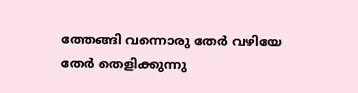ത്തേങ്ങി വന്നൊരു തേര്‍ വഴിയേ
തേര്‍ തെളിക്കുന്നു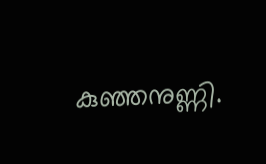കുഞ്ഞനുണ്ണി.